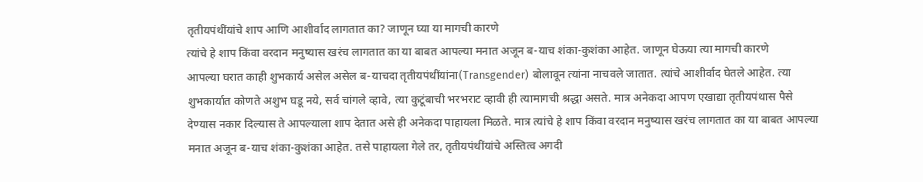तृतीयपंथींयांचे शाप आणि आशीर्वाद लागतात का? जाणून घ्या या मागची कारणे
त्यांचे हे शाप किंवा वरदान मनुष्यास खरंच लागतात का या बाबत आपल्या मनात अजून ब-याच शंका-कुशंका आहेत. जाणून घेऊया त्या मागची कारणे
आपल्या घरात काही शुभकार्य असेल असेल ब-याचदा तृतीयपंथींयांना(Transgender) बोलावून त्यांना नाचवले जातात. त्यांचे आशीर्वाद घेतले आहेत. त्या शुभकार्यात कोणते अशुभ घडू नये, सर्व चांगले व्हावे, त्या कुटूंबाची भरभराट व्हावी ही त्यामागची श्रद्धा असते. मात्र अनेकदा आपण एखाद्या तृतीयपंथास पैसे देण्यास नकार दिल्यास ते आपल्याला शाप देतात असे ही अनेकदा पाहायला मिळते. मात्र त्यांचे हे शाप किंवा वरदान मनुष्यास खरंच लागतात का या बाबत आपल्या मनात अजून ब-याच शंका-कुशंका आहेत. तसे पाहायला गेले तर, तृतीयपंथींयांचे अस्तित्व अगदी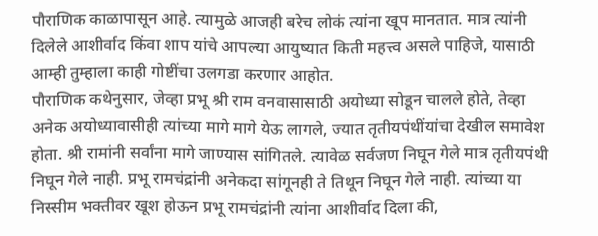पौराणिक काळापासून आहे. त्यामुळे आजही बरेच लोकं त्यांना खूप मानतात. मात्र त्यांनी दिलेले आशीर्वाद किंवा शाप यांचे आपल्या आयुष्यात किती महत्त्व असले पाहिजे, यासाठी आम्ही तुम्हाला काही गोष्टींचा उलगडा करणार आहोत.
पौराणिक कथेनुसार, जेव्हा प्रभू श्री राम वनवासासाठी अयोध्या सोडून चालले होते, तेव्हा अनेक अयोध्यावासीही त्यांच्या मागे मागे येऊ लागले, ज्यात तृतीयपंथींयांचा देखील समावेश होता. श्री रामांनी सर्वांना मागे जाण्यास सांगितले. त्यावेळ सर्वजण निघून गेले मात्र तृतीयपंथी निघून गेले नाही. प्रभू रामचंद्रांनी अनेकदा सांगूनही ते तिथून निघून गेले नाही. त्यांच्या या निस्सीम भक्तीवर खूश होऊन प्रभू रामचंद्रांनी त्यांना आशीर्वाद दिला की,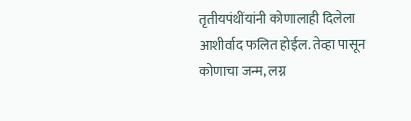तृतीयपंथींयांनी कोणालाही दिलेला आशीर्वाद फलित होईल. तेव्हा पासून कोणाचा जन्म, लग्न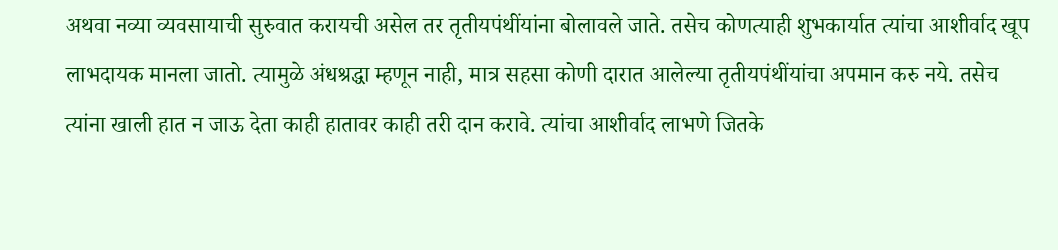अथवा नव्या व्यवसायाची सुरुवात करायची असेल तर तृतीयपंथींयांना बोलावले जाते. तसेच कोणत्याही शुभकार्यात त्यांचा आशीर्वाद खूप लाभदायक मानला जातो. त्यामुळे अंधश्रद्धा म्हणून नाही, मात्र सहसा कोणी दारात आलेल्या तृतीयपंथींयांचा अपमान करु नये. तसेच त्यांना खाली हात न जाऊ देता काही हातावर काही तरी दान करावे. त्यांचा आशीर्वाद लाभणे जितके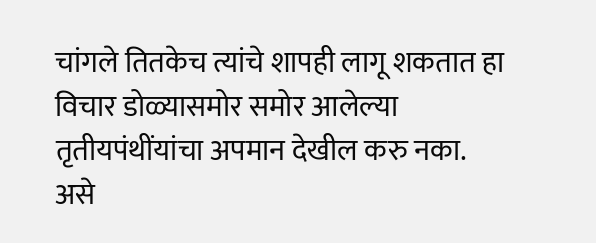चांगले तितकेच त्यांचे शापही लागू शकतात हा विचार डोळ्यासमोर समोर आलेल्या तृतीयपंथींयांचा अपमान देखील करु नका.
असे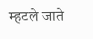म्हटले जाते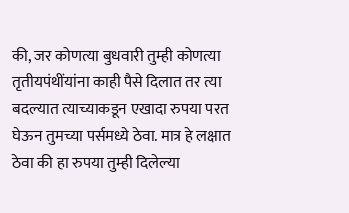की, जर कोणत्या बुधवारी तुम्ही कोणत्या तृतीयपंथींयांना काही पैसे दिलात तर त्या बदल्यात त्याच्याकडून एखादा रुपया परत घेऊन तुमच्या पर्समध्ये ठेवा. मात्र हे लक्षात ठेवा की हा रुपया तुम्ही दिलेल्या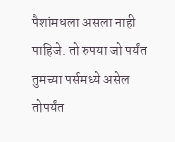पैशांमधला असला नाही पाहिजे. तो रुपया जो पर्यंत तुमच्या पर्समध्ये असेल तोपर्यंत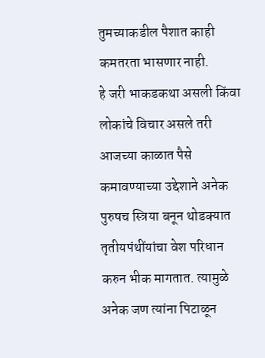तुमच्याकडील पैशात काही कमतरता भासणार नाही.
हे जरी भाकडकथा असली किंवा लोकांचे विचार असले तरी आजच्या काळात पैसे कमावण्याच्या उद्देशाने अनेक पुरुषच स्त्रिया बनून थोडक्यात तृतीयपंथींयांचा वेश परिधान करुन भीक मागतात. त्यामुळे अनेक जण त्यांना पिटाळून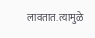लावतात. त्यामुळे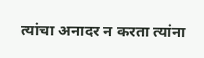त्यांचा अनादर न करता त्यांना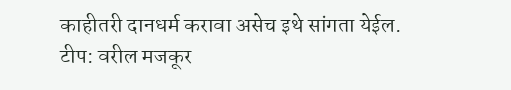काहीतरी दानधर्म करावा असेच इथे सांगता येईल.
टीप: वरील मजकूर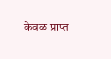केवळ प्राप्त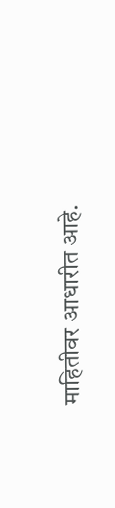माहितीवर आधारीत आहे.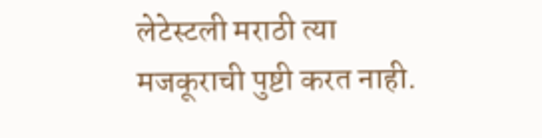लेटेस्टली मराठी त्या मजकूराची पुष्टी करत नाही.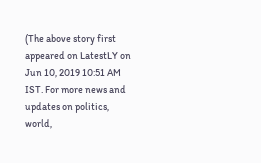(The above story first appeared on LatestLY on Jun 10, 2019 10:51 AM IST. For more news and updates on politics, world,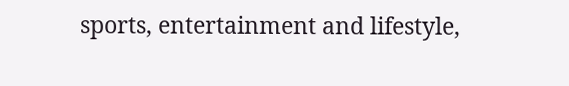sports, entertainment and lifestyle,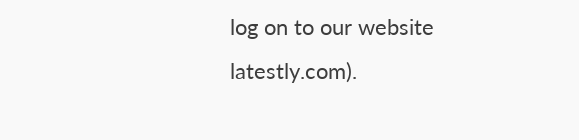log on to our website latestly.com).